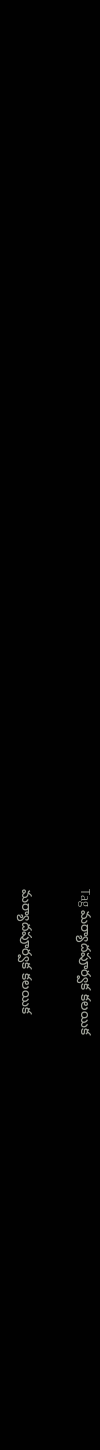Tag మర్యాదపూర్వక కలయిక

మర్యాదపూర్వక కలయిక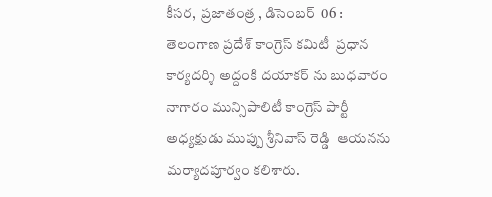కీసర,  ప్రజాతంత్ర , డిసెంబర్  06 :  తెలంగాణ ప్రదేశ్ కాంగ్రెస్ కమిటీ  ప్రధాన కార్యదర్శి అద్దంకి దయాకర్ ను బుధవారం నాగారం మున్సిపాలిటీ కాంగ్రెస్ పార్టీ అధ్యక్షుడు ముప్పు శ్రీనివాస్ రెడ్డి  ఆయనను మర్యాదపూర్వం కలిశారు.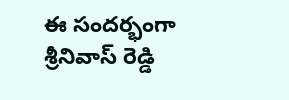ఈ సందర్భంగా  శ్రీనివాస్ రెడ్డి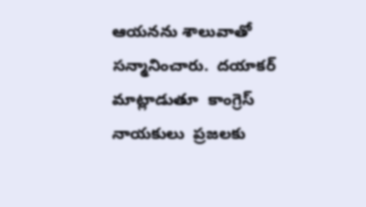ఆయనను శాలువాతో సన్మానించారు.  దయాకర్ మాట్లాడుతూ  కాంగ్రెస్ నాయకులు  ప్రజలకు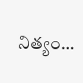నిత్యం…